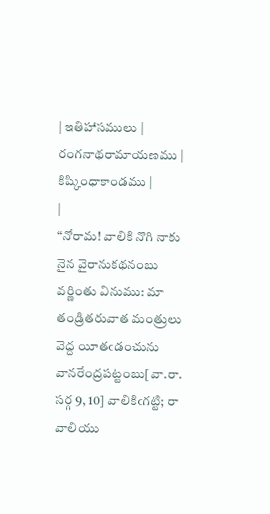| ఇతిహాసములు | రంగనాథరామాయణము | కిష్కింధాకాండము |
|
“నోరామ! వాలికి నొగి నాకు నైన వైరానుకథనంబు వర్ణింతు వినుము: మా తండ్రితరువాత మంత్రులు వెద్ద యీతఁడంచును వానరేంద్రపట్టంబు[వా.రా. సర్గ 9, 10] వాలికిఁగట్టి; రా వాలియు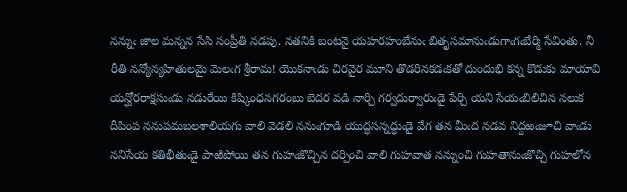నన్నుఁ జాల మన్నన సేసి సంప్రీతి నడపు. నతనికి బంటనై యహరహంబేనుఁ బితృసమానుఁడుగాఁగఁబేర్మి సేవింతు. నీ రీతి నన్యోన్యహితులమై మెలఁగ శ్రీరామ! యొకనాఁడు చిరవైర మూని తొడరినకడఁకతో దుందుభి కన్న కొడుకు మాయావి యన్ఘోరరాక్షసుఁడు నడురేయి కిష్కింధనగరంబు బెదర వడి నార్చి గర్వదుర్వారుఁడై పేర్చి యని సేయఁబిలిచిన నలుక దీపింప ననుపమబలశాలియగు వాలి వెడలి ననుఁగూడి యుద్ధసన్నద్ధుఁడై వేగ తన మీఁద నడవ నిద్దఱఁజూచి వాఁడు ననిసేయ కతిభీతుఁడై పాఱిపోయి తన గుహఁజొచ్చిన దర్పించి వాలి గుహవాత నన్నుంచి గుహతానుఁజొచ్చి గుహలోన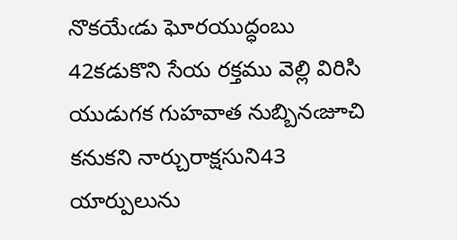నొకయేఁడు ఘోరయుద్ధంబు 42కడుకొని సేయ రక్తము వెల్లి విరిసి యుడుగక గుహవాత నుబ్బినఁజూచి కనుకని నార్చురాక్షసుని43 యార్పులును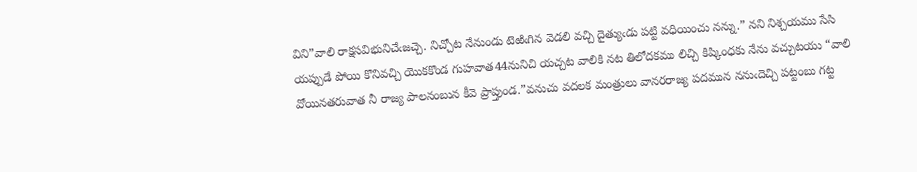విని”వాలి రాక్షసవిభునిచేఁజచ్చె. నిచ్చోట నేనుండు టెఱిఁగిన వెడలి వచ్చి దైత్యుఁడు పట్టి వధియించు నన్ను.” నని నిశ్చయము సేసి యప్పుడే పోయి కొనివచ్చి యొకకొండ గుహవాత44నునిచి యచ్చట వాలికి నట తిలోదకము లిచ్చి కిష్కింధకు నేను వచ్చుటయు “వాలి వోయినతరువాత నీ రాజ్య పాలనంబున కీవె ప్రాప్తుండ.”వనుచు వదలక మంత్రులు వానరరాజ్య పదమున ననుఁదెచ్చి పట్టంబు గట్ట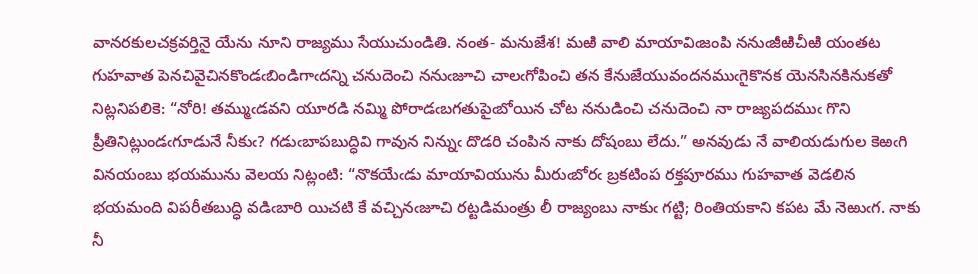వానరకులచక్రవర్తినై యేను నూని రాజ్యము సేయుచుండితి. నంత- మనుజేశ! మఱి వాలి మాయావిఁజంపి ననుఁజీఱిచీఱి యంతట గుహవాత పెనచివైచినకొండఁబిండిగాఁదన్ని చనుదెంచి ననుఁజూచి చాలఁగోపించి తన కేనుజేయువందనముఁగైకొనక యెనసినకినుకతో నిట్లనిపలికె: “నోరి! తమ్ముఁడవని యూరడి నమ్మి పోరాడఁబగతుపైఁబోయిన చోట ననుడించి చనుదెంచి నా రాజ్యపదముఁ గొని ప్రీతినిట్లుండఁగూడునే నీకుఁ? గడుఁబాపబుద్ధివి గావున నిన్నుఁ దొడరి చంపిన నాకు దోషంబు లేదు.” అనవుడు నే వాలియడుగుల కెఱఁగి వినయంబు భయమును వెలయ నిట్లంటి: “నొకయేఁడు మాయావియును మీరుఁబోరఁ బ్రకటింప రక్తపూరము గుహవాత వెడలిన భయమంది విపరీతబుద్ధి వడిఁబారి యిచటి కే వచ్చినఁజూచి రట్టడిమంత్రు లీ రాజ్యంబు నాకుఁ గట్టి; రింతియకాని కపట మే నెఱుఁగ. నాకు నీ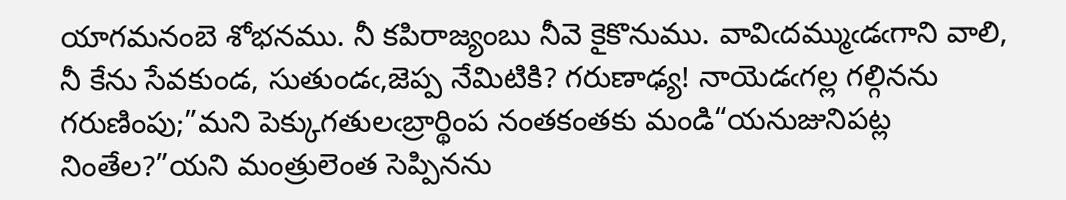యాగమనంబె శోభనము. నీ కపిరాజ్యంబు నీవె కైకొనుము. వావిఁదమ్ముఁడఁగాని వాలి, నీ కేను సేవకుండ, సుతుండఁ,జెప్ప నేమిటికి? గరుణాఢ్య! నాయెడఁగల్ల గల్గినను గరుణింపు;”మని పెక్కుగతులఁబ్రార్థింప నంతకంతకు మండి“యనుజునిపట్ల నింతేల?”యని మంత్రులెంత సెప్పినను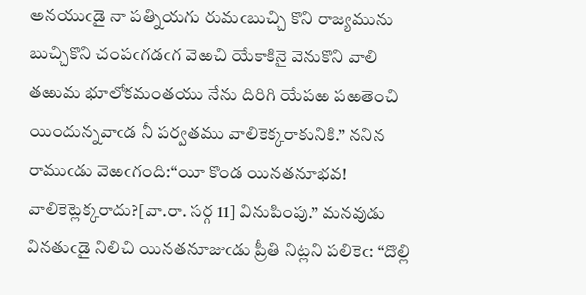అనయుఁడై నా పత్నియగు రుమఁబుచ్చి కొని రాజ్యమును బుచ్చికొని చంపఁగడఁగ వెఱచి యేకాకినై వెనుకొని వాలి తఱుమ భూలోకమంతయు నేను దిరిగి యేపఱ పఱతెంచి యిందున్నవాఁడ నీ పర్వతము వాలికెక్కరాకునికి.” ననిన రాముఁడు వెఱఁగంది:“యీ కొండ యినతనూభవ! వాలికెట్లెక్కరాదు?[వా.రా. సర్గ 11] వినుపింపు.” మనవుడు వినతుఁడై నిలిచి యినతనూజుఁడు ప్రీతి నిట్లని పలికెఁ: “దొల్లి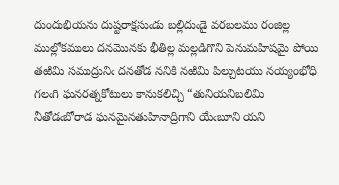దుందుభియను దుష్టరాక్షసుఁడు బల్లిదుఁడై వరబలము రంజిల్ల ముల్లోకములు దనమొనకు భీతిల్ల మల్లడిగొని పెనుమహిషమై పోయి తఱిమి సముద్రునిఁ దనతోడ ననికి నఱిమి పిల్చుటయు నయ్యంభోధి గలఁగి ఘనరత్నకోటులు కానుకలిచ్చి “తునియనిబలిమి నీతోడఁబోరాడ ఘనమైనతుహినాద్రిగాని యేఁబూని యని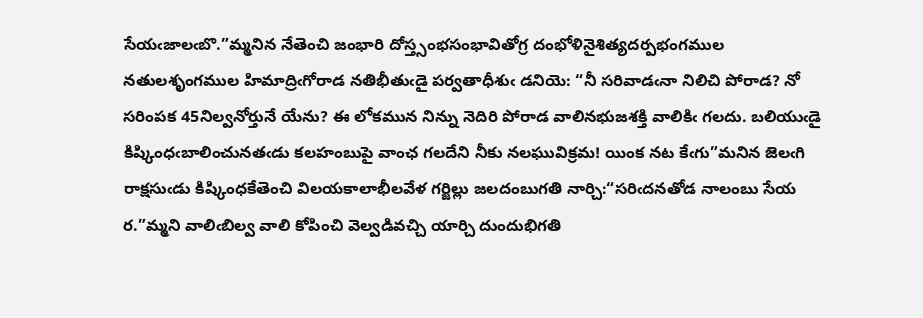సేయఁజాలఁబొ.”మ్మనిన నేతెంచి జంభారి దోస్త్సంభసంభావితోగ్ర దంభోళినైశిత్యదర్పభంగముల నతులశృంగముల హిమాద్రిఁగోరాడ నతిభీతుఁడై పర్వతాధీశుఁ డనియె: “నీ సరివాడఁనా నిలిచి పోరాడ? నో సరింపక 45నిల్వనోర్తునే యేను? ఈ లోకమున నిన్ను నెదిరి పోరాడ వాలినభుజశక్తి వాలికిఁ గలదు. బలియుఁడై కిష్కింధఁబాలించునతఁడు కలహంబుపై వాంఛ గలదేని నీకు నలఘువిక్రమ! యింక నట కేఁగు”మనిన జెలఁగి రాక్షసుఁడు కిష్కింధకేతెంచి విలయకాలాభీలవేళ గర్జిల్లు జలదంబుగతి నార్చి:“సరిఁదనతోడ నాలంబు సేయ ర.”మ్మని వాలిఁబిల్వ వాలి కోపించి వెల్వడివచ్చి యార్చి దుందుభిగతి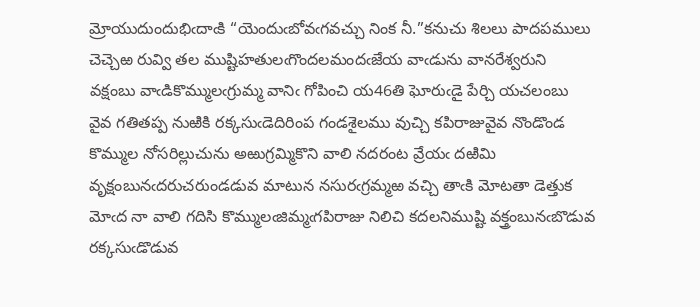మ్రోయుదుందుభిఁదాఁకి “యెందుఁబోవఁగవచ్చు నింక నీ.”కనుచు శిలలు పాదపములు చెచ్చెఱ రువ్వి తల ముష్టిహతులఁగొందలమందఁజేయ వాఁడును వానరేశ్వరుని వక్షంబు వాఁడికొమ్ములఁగ్రుమ్మ వానిఁ గోపించి య46తి ఘోరుఁడై పేర్చి యచలంబు వైవ గతితప్ప నుఱికి రక్కసుఁడెదిరింప గండశైలము వుచ్చి కపిరాజువైవ నొండొండ కొమ్ముల నోసరిల్లుచును అఱుగ్రమ్మికొని వాలి నదరంట వ్రేయఁ దఱిమి వృక్షంబునఁదరుచరుండడువ మాటున నసురఁగ్రమ్మఱ వచ్చి తాఁకి మోటతా డెత్తుక మోఁద నా వాలి గదిసి కొమ్ములఁజిమ్మఁగపిరాజు నిలిచి కదలనిముష్టి వక్త్రంబునఁబొడువ రక్కసుఁడొడువ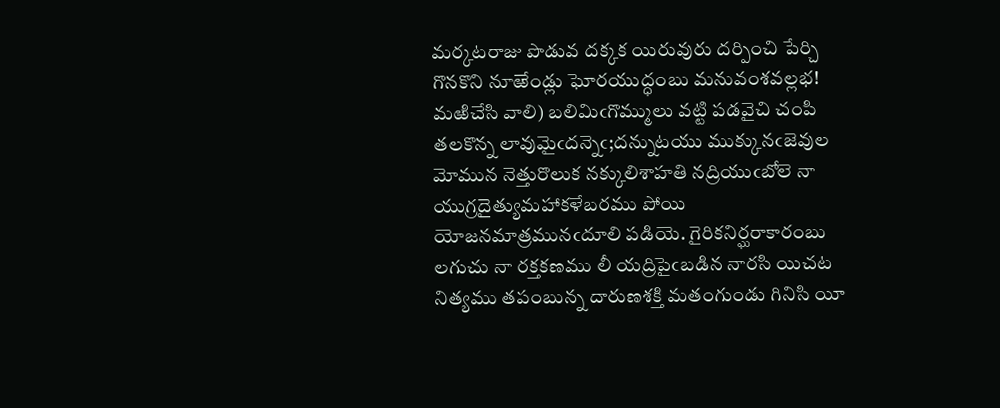మర్కటరాజు పొడువ దక్కక యిరువురు దర్పించి పేర్చి గొనకొని నూఱేండ్లు ఘోరయుద్ధంబు మనువంశవల్లభ! మఱిచేసి వాలి) బలిమిఁగొమ్ములు వట్టి పడవైచి చంపి తలకొన్న లావుమైఁదన్నెఁ;దన్నుటయు ముక్కునఁజెవుల మోమున నెత్తురొలుక నక్కులిశాహతి నద్రియుఁబోలె నా యుగ్రదైత్యుమహాకళేబరము పోయి యోజనమాత్రమునఁదూలి పడియె. గైరికనిర్ఘరాకారంబు లగుచు నా రక్తకణము లీ యద్రిపైఁబడిన నారసి యిచట నిత్యము తపంబున్న దారుణశక్తి మతంగుండు గినిసి యీ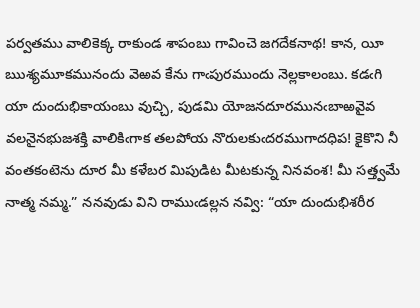పర్వతము వాలికెక్క రాకుండ శాపంబు గావించె జగదేకనాథ! కాన, యీ ఋశ్యమూకమునందు వెఱవ కేను గాఁపురముందు నెల్లకాలంబు. కడఁగి యా దుందుభికాయంబు వుచ్చి, పుడమి యోజనదూరమునఁబాఱవైవ వలనైనభుజశక్తి వాలికిఁగాక తలపోయ నొరులకుఁదరముగాదధిప! కైకొని నీ వంతకంటెను దూర మీ కళేబర మిపుడిట మీటకున్న నినవంశ! మీ సత్త్వమే నాత్మ నమ్మ.” ననవుడు విని రాముఁడల్లన నవ్వి: “యా దుందుభిశరీర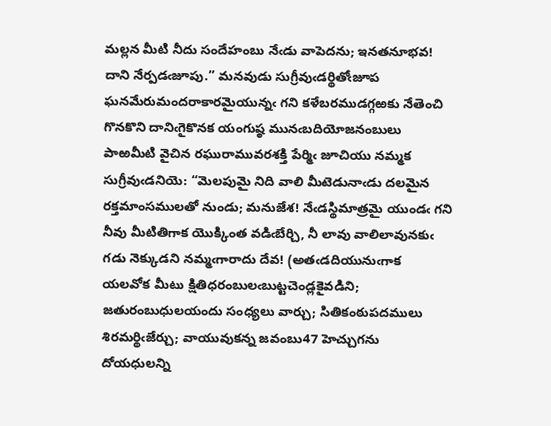మల్లన మీటి నీదు సందేహంబు నేఁడు వాపెదను; ఇనతనూభవ! దాని నేర్పడఁజూపు.” మనవుడు సుగ్రీవుఁడర్థితోఁజూప ఘనమేరుమందరాకారమైయున్నఁ గని కళేబరముడగ్గఱకు నేతెంచి గొనకొని దానిఁగైకొనక యంగుష్ఠ మునఁబదియోజనంబులు పాఱమీటి వైచిన రఘురామువరశక్తి పేర్మిఁ జూచియు నమ్మక సుగ్రీవుఁడనియె: “మెలపుమై నిది వాలి మీటెడునాఁడు దలమైన రక్తమాంసములతో నుండు; మనుజేశ! నేఁడస్థిమాత్రమై యుండఁ గని నీవు మీటితిగాక యొక్కింత వడిఁబేర్చి, నీ లావు వాలిలావునకుఁ గడు నెక్కుడని నమ్మఁగారాదు దేవ! (అతఁడదియునుఁగాక యలవోక మీటు క్షితిధరంబులఁబుట్టచెండ్లకైవడిని; జతురంబుధులయందు సంధ్యలు వార్చు; సితికంఠుపదములు శిరమర్థిఁజేర్చు; వాయువుకన్న జవంబు47 హెచ్చుగను దోయధులన్ని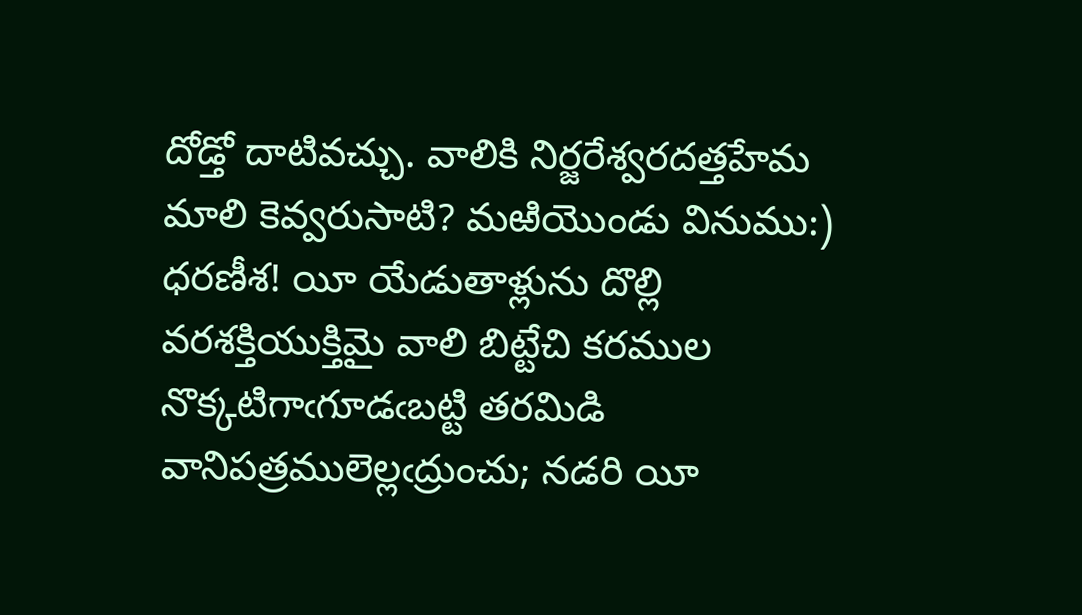దోడ్తో దాటివచ్చు. వాలికి నిర్జరేశ్వరదత్తహేమ మాలి కెవ్వరుసాటి? మఱియొండు వినుము:) ధరణీశ! యీ యేడుతాళ్లును దొల్లి వరశక్తియుక్తిమై వాలి బిట్టేచి కరముల నొక్కటిగాఁగూడఁబట్టి తరమిడి వానిపత్రములెల్లఁద్రుంచు; నడరి యీ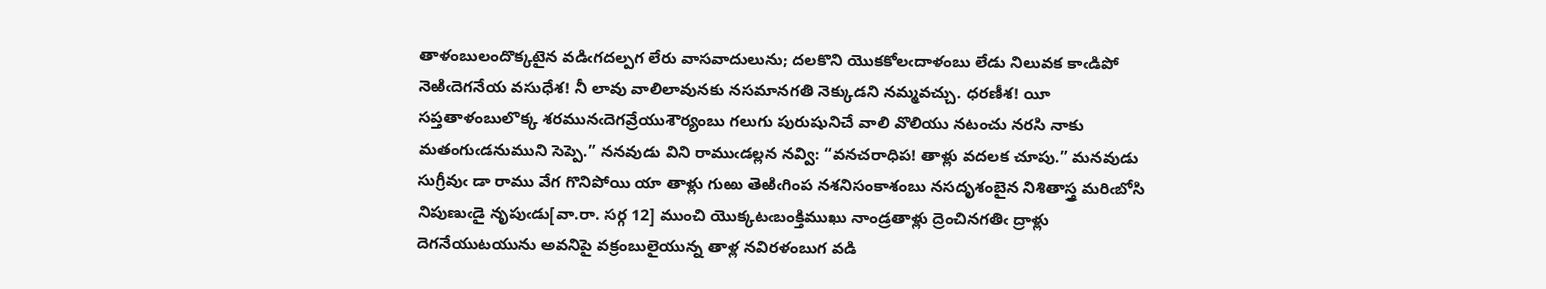తాళంబులందొక్కటైన వడిఁగదల్పగ లేరు వాసవాదులును; దలకొని యొకకోలఁదాళంబు లేడు నిలువక కాఁడిపో నెఱిఁదెగనేయ వసుధేశ! నీ లావు వాలిలావునకు నసమానగతి నెక్కుడని నమ్మవచ్చు. ధరణీశ! యీ సప్తతాళంబులొక్క శరమునఁదెగవ్రేయుశౌర్యంబు గలుగు పురుషునిచే వాలి వొలియు నటంచు నరసి నాకు మతంగుఁడనుముని సెప్పె.” ననవుడు విని రాముఁడల్లన నవ్వి: “వనచరాధిప! తాళ్లు వదలక చూపు.” మనవుడు సుగ్రీవుఁ డా రాము వేగ గొనిపోయి యా తాళ్లు గుఱు తెఱిఁగింప నశనిసంకాశంబు నసదృశంబైన నిశితాస్త్ర మరిఁబోసి నిపుణుఁడై నృపుఁడు[వా.రా. సర్గ 12] ముంచి యొక్కటఁబంక్తిముఖు నాండ్రతాళ్లు ద్రెంచినగతిఁ ద్రాళ్లు దెగనేయుటయును అవనిపై వక్రంబులైయున్న తాళ్ల నవిరళంబుగ వడి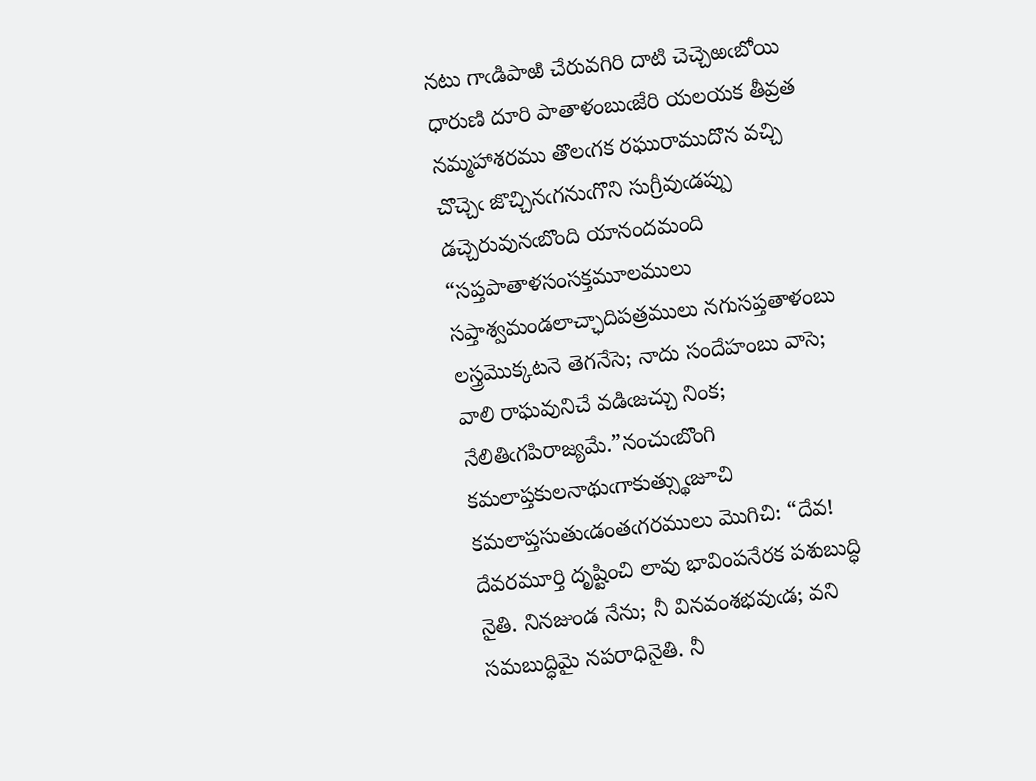నటు గాఁడిపాఱి చేరువగిరి దాటి చెచ్చెఱఁబోయి ధారుణి దూరి పాతాళంబుఁజేరి యలయక తీవ్రత నమ్మహాశరము తొలఁగక రఘురాముదొన వచ్చి చొచ్చెఁ జొచ్చినఁగనుఁగొని సుగ్రీవుఁడప్పు డచ్చెరువునఁబొంది యానందమంది “సప్తపాతాళసంసక్తమూలములు సప్తాశ్వమండలాచ్ఛాదిపత్రములు నగుసప్తతాళంబు లస్త్రమొక్కటనె తెగనేసె; నాదు సందేహంబు వాసె; వాలి రాఘవునిచే వడిఁజచ్చు నింక; నేలితిఁగపిరాజ్యమే.”నంచుఁబొంగి కమలాప్తకులనాథుఁగాకుత్స్థుఁజూచి కమలాప్తసుతుఁడంతఁగరములు మొగిచి: “దేవ! దేవరమూర్తి దృష్టించి లావు భావింపనేరక పశుబుద్ధి నైతి. నినజుండ నేను; నీ వినవంశభవుఁడ; వని సమబుద్ధిమై నపరాధినైతి. నీ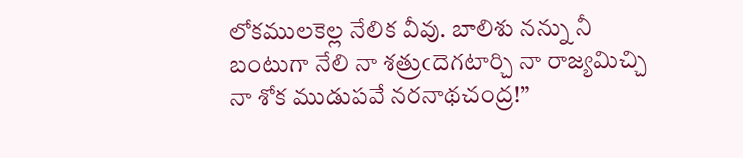లోకములకెల్ల నేలిక వీవు. బాలిశు నన్ను నీ బంటుగా నేలి నా శత్రుఁదెగటార్చి నా రాజ్యమిచ్చి నా శోక ముడుపవే నరనాథచంద్ర!”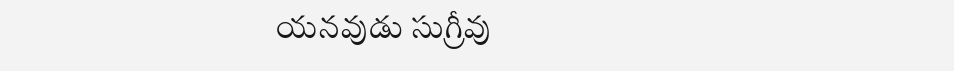యనవుడు సుగ్రీవు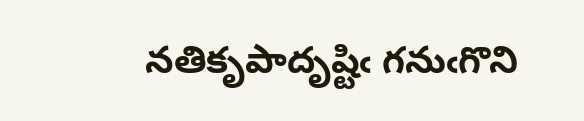నతికృపాదృష్టిఁ గనుఁగొని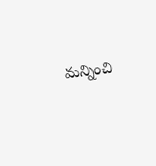మన్నించి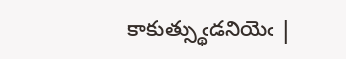కాకుత్స్థుఁడనియెఁ |